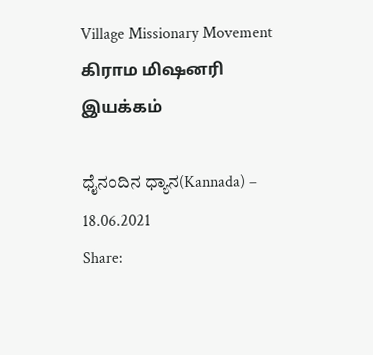Village Missionary Movement         கிராம மிஷனரி இயக்கம்

ಧೈನಂದಿನ ಧ್ಯಾನ(Kannada) – 18.06.2021
Share: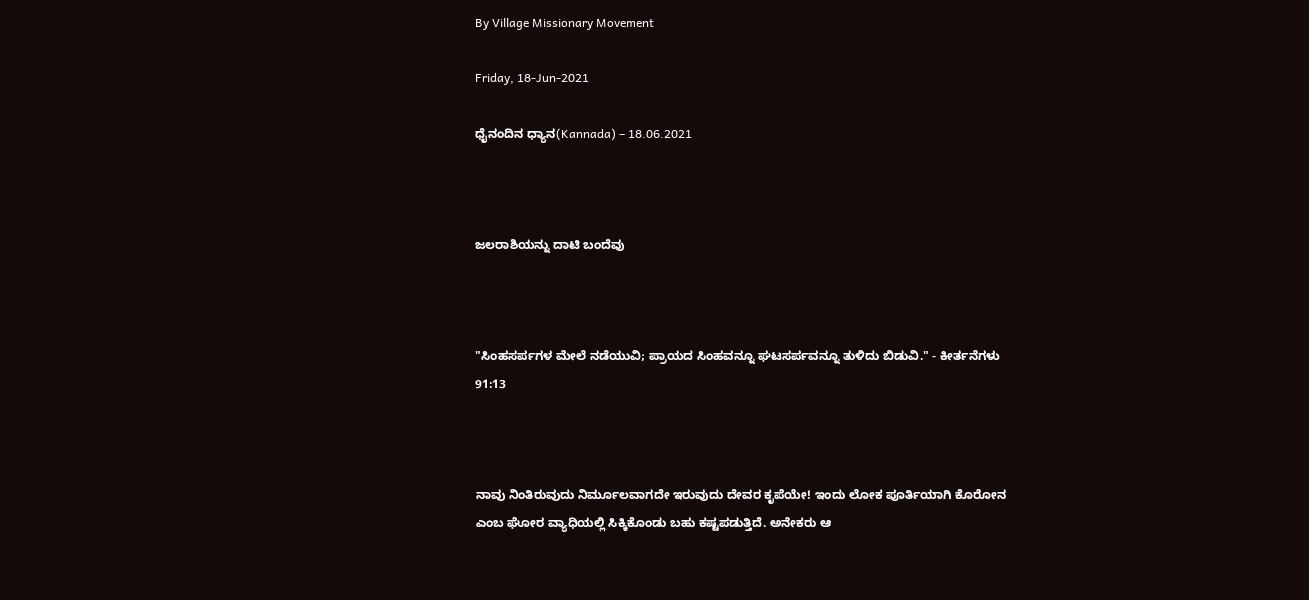By Village Missionary Movement

Friday, 18-Jun-2021

ಧೈನಂದಿನ ಧ್ಯಾನ(Kannada) – 18.06.2021



ಜಲರಾಶಿಯನ್ನು ದಾಟಿ ಬಂದೆವು



"ಸಿಂಹಸರ್ಪಗಳ ಮೇಲೆ ನಡೆಯುವಿ; ಪ್ರಾಯದ ಸಿಂಹವನ್ನೂ ಘಟಸರ್ಪವನ್ನೂ ತುಳಿದು ಬಿಡುವಿ." - ಕೀರ್ತನೆಗಳು 91:13



ನಾವು ನಿಂತಿರುವುದು ನಿರ್ಮೂಲವಾಗದೇ ಇರುವುದು ದೇವರ ಕೃಪೆಯೇ! ಇಂದು ಲೋಕ ಪೂರ್ತಿಯಾಗಿ ಕೊರೋನ ಎಂಬ ಘೋರ ವ್ಯಾಧಿಯಲ್ಲಿ ಸಿಕ್ಕಿಕೊಂಡು ಬಹು ಕಷ್ಟಪಡುತ್ತಿದೆ. ಅನೇಕರು ಆ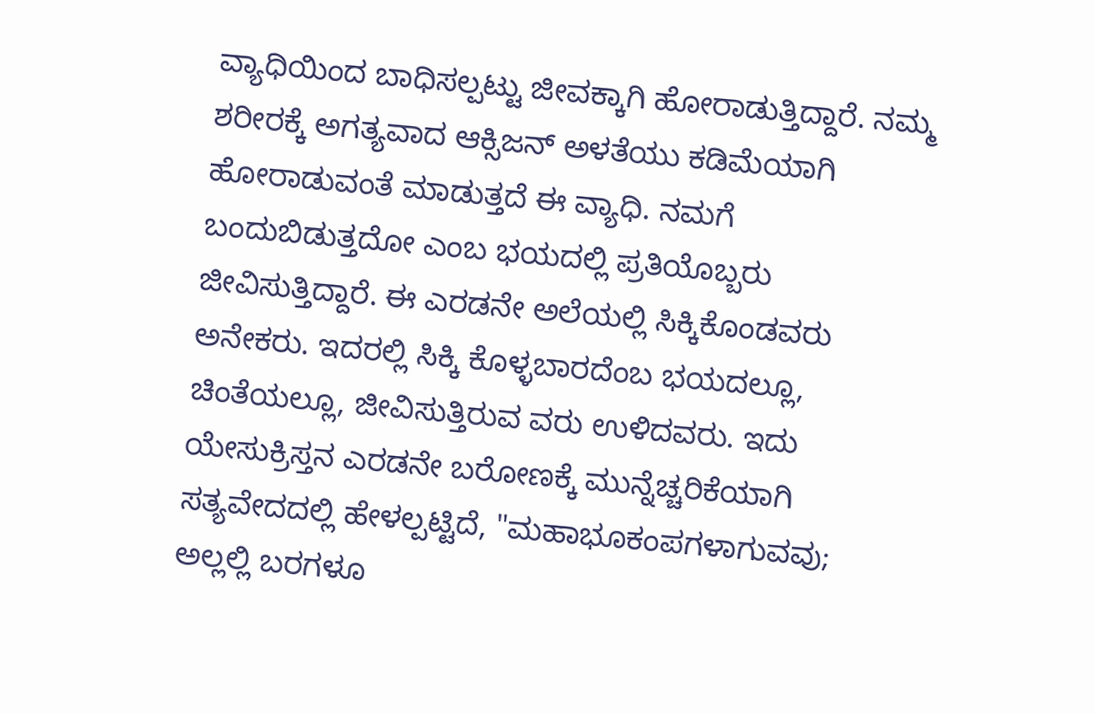ವ್ಯಾಧಿಯಿಂದ ಬಾಧಿಸಲ್ಪಟ್ಟು ಜೀವಕ್ಕಾಗಿ ಹೋರಾಡುತ್ತಿದ್ದಾರೆ. ನಮ್ಮ ಶರೀರಕ್ಕೆ ಅಗತ್ಯವಾದ ಆಕ್ಸಿಜನ್ ಅಳತೆಯು ಕಡಿಮೆಯಾಗಿ ಹೋರಾಡುವಂತೆ ಮಾಡುತ್ತದೆ ಈ ವ್ಯಾಧಿ. ನಮಗೆ ಬಂದುಬಿಡುತ್ತದೋ ಎಂಬ ಭಯದಲ್ಲಿ ಪ್ರತಿಯೊಬ್ಬರು ಜೀವಿಸುತ್ತಿದ್ದಾರೆ. ಈ ಎರಡನೇ ಅಲೆಯಲ್ಲಿ ಸಿಕ್ಕಿಕೊಂಡವರು ಅನೇಕರು. ಇದರಲ್ಲಿ ಸಿಕ್ಕಿ ಕೊಳ್ಳಬಾರದೆಂಬ ಭಯದಲ್ಲೂ, ಚಿಂತೆಯಲ್ಲೂ, ಜೀವಿಸುತ್ತಿರುವ ವರು ಉಳಿದವರು. ಇದು ಯೇಸುಕ್ರಿಸ್ತನ ಎರಡನೇ ಬರೋಣಕ್ಕೆ ಮುನ್ನೆಚ್ಚರಿಕೆಯಾಗಿ ಸತ್ಯವೇದದಲ್ಲಿ ಹೇಳಲ್ಪಟ್ಟಿದೆ, "ಮಹಾಭೂಕಂಪಗಳಾಗುವವು; ಅಲ್ಲಲ್ಲಿ ಬರಗಳೂ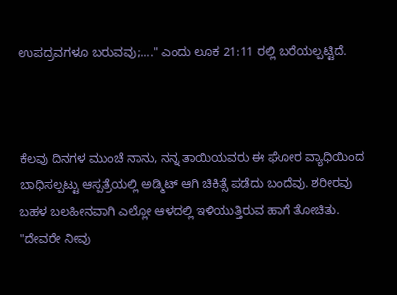ಉಪದ್ರವಗಳೂ ಬರುವವು;...." ಎಂದು ಲೂಕ 21:11 ರಲ್ಲಿ ಬರೆಯಲ್ಪಟ್ಟಿದೆ.



ಕೆಲವು ದಿನಗಳ ಮುಂಚೆ ನಾನು, ನನ್ನ ತಾಯಿಯವರು ಈ ಘೋರ ವ್ಯಾಧಿಯಿಂದ ಬಾಧಿಸಲ್ಪಟ್ಟು ಆಸ್ಪತ್ರೆಯಲ್ಲಿ ಅಡ್ಮಿಟ್ ಆಗಿ ಚಿಕಿತ್ಸೆ ಪಡೆದು ಬಂದೆವು. ಶರೀರವು ಬಹಳ ಬಲಹೀನವಾಗಿ ಎಲ್ಲೋ ಆಳದಲ್ಲಿ ಇಳಿಯುತ್ತಿರುವ ಹಾಗೆ ತೋಚಿತು. "ದೇವರೇ ನೀವು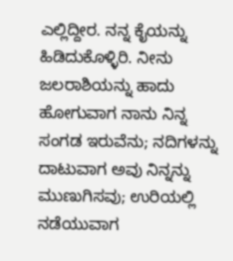ಎಲ್ಲಿದ್ದೀರ. ನನ್ನ ಕೈಯನ್ನು ಹಿಡಿದುಕೊಳ್ಳಿರಿ. ನೀನು ಜಲರಾಶಿಯನ್ನು ಹಾದು ಹೋಗುವಾಗ ನಾನು ನಿನ್ನ ಸಂಗಡ ಇರುವೆನು; ನದಿಗಳನ್ನು ದಾಟುವಾಗ ಅವು ನಿನ್ನನ್ನು ಮುಣುಗಿಸವು; ಉರಿಯಲ್ಲಿ ನಡೆಯುವಾಗ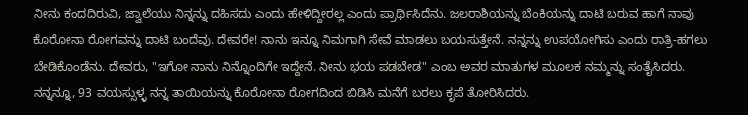ನೀನು ಕಂದದಿರುವಿ, ಜ್ವಾಲೆಯು ನಿನ್ನನ್ನು ದಹಿಸದು ಎಂದು ಹೇಳಿದ್ದೀರಲ್ಲ ಎಂದು ಪ್ರಾರ್ಥಿಸಿದೆನು. ಜಲರಾಶಿಯನ್ನು ಬೆಂಕಿಯನ್ನು ದಾಟಿ ಬರುವ ಹಾಗೆ ನಾವು ಕೊರೋನಾ ರೋಗವನ್ನು ದಾಟಿ ಬಂದೆವು. ದೇವರೇ! ನಾನು ಇನ್ನೂ ನಿಮಗಾಗಿ ಸೇವೆ ಮಾಡಲು ಬಯಸುತ್ತೇನೆ. ನನ್ನನ್ನು ಉಪಯೋಗಿಸು ಎಂದು ರಾತ್ರಿ-ಹಗಲು ಬೇಡಿಕೊಂಡೆನು. ದೇವರು, "ಇಗೋ ನಾನು ನಿನ್ನೊಂದಿಗೇ ಇದ್ದೇನೆ. ನೀನು ಭಯ ಪಡಬೇಡ" ಎಂಬ ಅವರ ಮಾತುಗಳ ಮೂಲಕ ನಮ್ಮನ್ನು ಸಂತೈಸಿದರು. ನನ್ನನ್ನೂ, 93 ವಯಸ್ಸುಳ್ಳ ನನ್ನ ತಾಯಿಯನ್ನು ಕೊರೋನಾ ರೋಗದಿಂದ ಬಿಡಿಸಿ ಮನೆಗೆ ಬರಲು ಕೃಪೆ ತೋರಿಸಿದರು.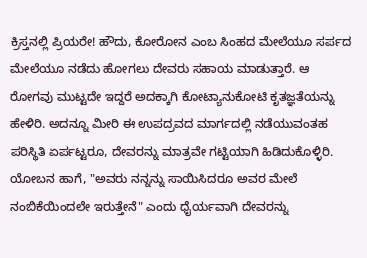ಕ್ರಿಸ್ತನಲ್ಲಿ ಪ್ರಿಯರೇ! ಹೌದು, ಕೋರೋನ ಎಂಬ ಸಿಂಹದ ಮೇಲೆಯೂ ಸರ್ಪದ ಮೇಲೆಯೂ ನಡೆದು ಹೋಗಲು ದೇವರು ಸಹಾಯ ಮಾಡುತ್ತಾರೆ. ಆ ರೋಗವು ಮುಟ್ಟದೇ ಇದ್ದರೆ ಅದಕ್ಕಾಗಿ ಕೋಟ್ಯಾನುಕೋಟಿ ಕೃತಜ್ಞತೆಯನ್ನು ಹೇಳಿರಿ. ಅದನ್ನೂ ಮೀರಿ ಈ ಉಪದ್ರವದ ಮಾರ್ಗದಲ್ಲಿ ನಡೆಯುವಂತಹ ಪರಿಸ್ಥಿತಿ ಏರ್ಪಟ್ಟರೂ, ದೇವರನ್ನು ಮಾತ್ರವೇ ಗಟ್ಟಿಯಾಗಿ ಹಿಡಿದುಕೊಳ್ಳಿರಿ. ಯೋಬನ ಹಾಗೆ, "ಅವರು ನನ್ನನ್ನು ಸಾಯಿಸಿದರೂ ಅವರ ಮೇಲೆ ನಂಬಿಕೆಯಿಂದಲೇ ಇರುತ್ತೇನೆ" ಎಂದು ಧೈರ್ಯವಾಗಿ ದೇವರನ್ನು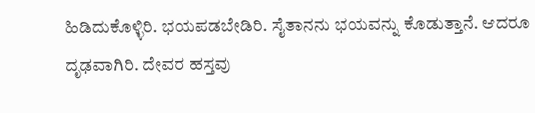ಹಿಡಿದುಕೊಳ್ಳಿರಿ. ಭಯಪಡಬೇಡಿರಿ. ಸೈತಾನನು ಭಯವನ್ನು ಕೊಡುತ್ತಾನೆ. ಆದರೂ ದೃಢವಾಗಿರಿ. ದೇವರ ಹಸ್ತವು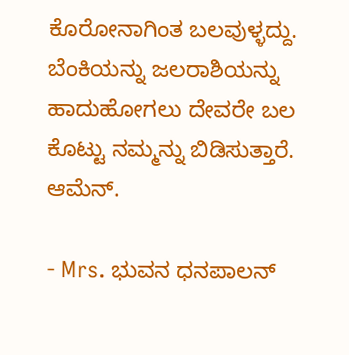ಕೊರೋನಾಗಿಂತ ಬಲವುಳ್ಳದ್ದು. ಬೆಂಕಿಯನ್ನು ಜಲರಾಶಿಯನ್ನು ಹಾದುಹೋಗಲು ದೇವರೇ ಬಲ ಕೊಟ್ಟು ನಮ್ಮನ್ನು ಬಿಡಿಸುತ್ತಾರೆ. ಆಮೆನ್.

- Mrs. ಭುವನ ಧನಪಾಲನ್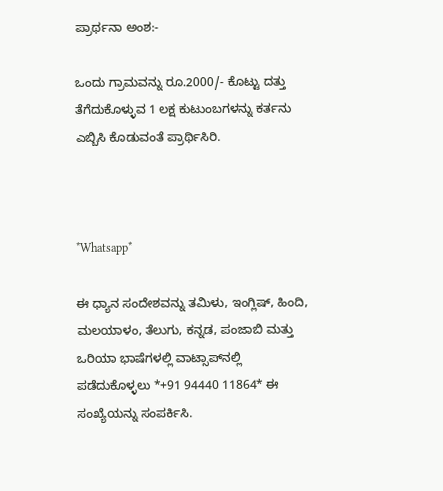ಪ್ರಾರ್ಥನಾ ಅಂಶ:-

ಒಂದು ಗ್ರಾಮವನ್ನು ರೂ.2000/- ಕೊಟ್ಟು ದತ್ತು ತೆಗೆದುಕೊಳ್ಳುವ 1 ಲಕ್ಷ ಕುಟುಂಬಗಳನ್ನು ಕರ್ತನು ಎಬ್ಬಿಸಿ ಕೊಡುವಂತೆ ಪ್ರಾರ್ಥಿಸಿರಿ.



*Whatsapp*

ಈ ಧ್ಯಾನ ಸಂದೇಶವನ್ನು ತಮಿಳು, ಇಂಗ್ಲಿಷ್, ಹಿಂದಿ, ಮಲಯಾಳಂ, ತೆಲುಗು, ಕನ್ನಡ, ಪಂಜಾಬಿ ಮತ್ತು ಒರಿಯಾ ಭಾಷೆಗಳಲ್ಲಿ ವಾಟ್ಸಾಪ್‌ನಲ್ಲಿ ಪಡೆದುಕೊಳ್ಳಲು *+91 94440 11864* ಈ ಸಂಖ್ಯೆಯನ್ನು ಸಂಪರ್ಕಿಸಿ.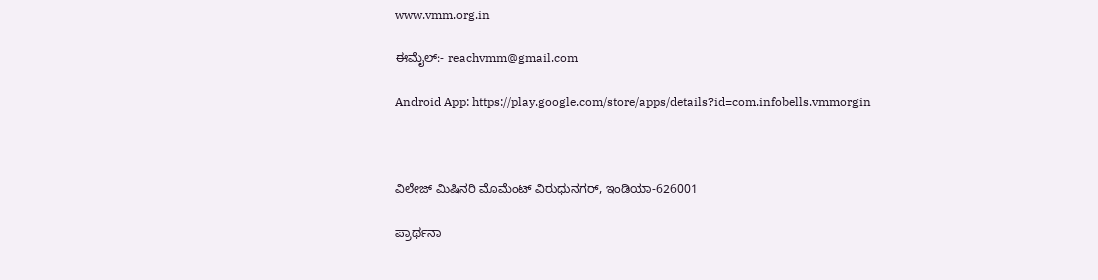www.vmm.org.in

ಈಮೈಲ್:- reachvmm@gmail.com

Android App: https://play.google.com/store/apps/details?id=com.infobells.vmmorgin



ವಿಲೇಜ್ ಮಿಷಿನರಿ ಮೊಮೆಂಟ್ ವಿರುಧುನಗರ್, ಇಂಡಿಯಾ-626001

ಪ್ರಾರ್ಥನಾ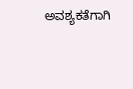ಅವಶ್ಯಕತೆಗಾಗಿ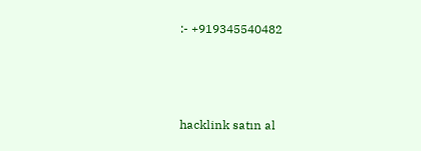:- +919345540482



hacklink satın al